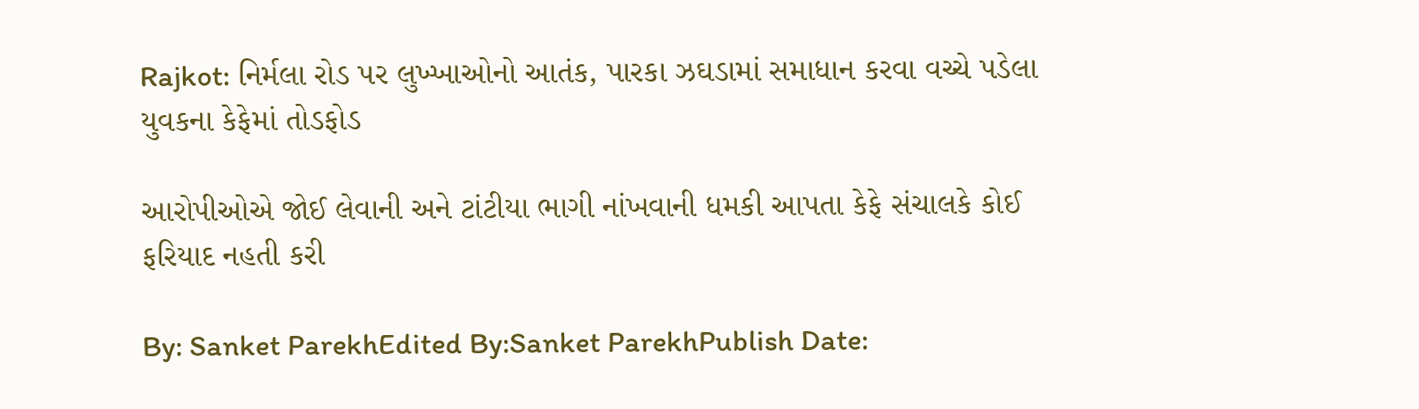Rajkot: નિર્મલા રોડ પર લુખ્ખાઓનો આતંક, પારકા ઝઘડામાં સમાધાન કરવા વચ્ચે પડેલા યુવકના કેફેમાં તોડફોડ

આરોપીઓએ જોઈ લેવાની અને ટાંટીયા ભાગી નાંખવાની ધમકી આપતા કેફે સંચાલકે કોઈ ફરિયાદ નહતી કરી

By: Sanket ParekhEdited By:Sanket ParekhPublish Date: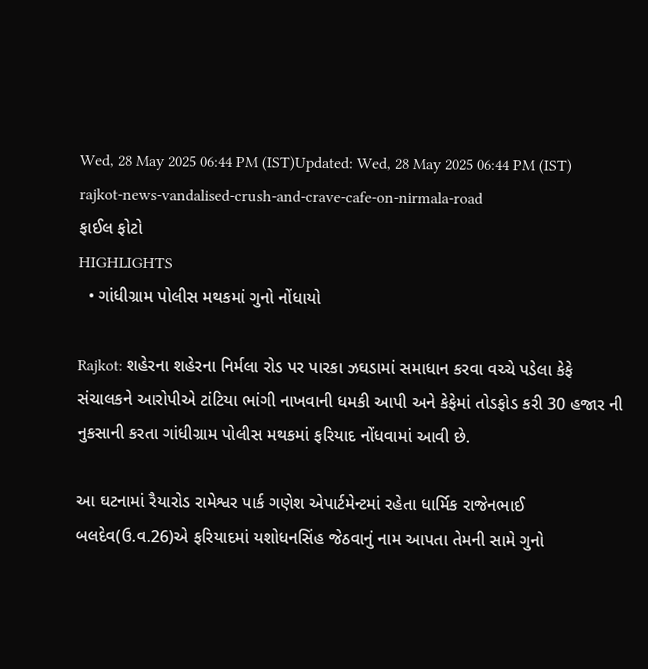Wed, 28 May 2025 06:44 PM (IST)Updated: Wed, 28 May 2025 06:44 PM (IST)
rajkot-news-vandalised-crush-and-crave-cafe-on-nirmala-road
ફાઈલ ફોટો
HIGHLIGHTS
  • ગાંધીગ્રામ પોલીસ મથકમાં ગુનો નોંધાયો

Rajkot: શહેરના શહેરના નિર્મલા રોડ પર પારકા ઝઘડામાં સમાધાન કરવા વચ્ચે પડેલા કેફે સંચાલકને આરોપીએ ટાંટિયા ભાંગી નાખવાની ધમકી આપી અને કેફેમાં તોડફોડ કરી 30 હજાર ની નુકસાની કરતા ગાંધીગ્રામ પોલીસ મથકમાં ફરિયાદ નોંધવામાં આવી છે.

આ ઘટનામાં રૈયારોડ રામેશ્વર પાર્ક ગણેશ એપાર્ટમેન્ટમાં રહેતા ધાર્મિક રાજેનભાઈ બલદેવ(ઉ.વ.26)એ ફરિયાદમાં યશોધનસિંહ જેઠવાનું નામ આપતા તેમની સામે ગુનો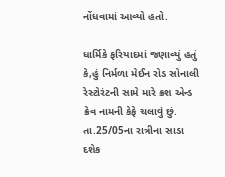નોંધવામાં આવ્યો હતો.

ધાર્મિકે ફરિયાદમાં જણાવ્યું હતું કે,હું નિર્મળા મેઈન રોડ સોનાલી રેસ્ટોરંટની સામે મારે ક્રશ એન્ડ ક્રેવ નામની કેફે ચલાવું છું. તા.25/05ના રાત્રીના સાડા દશેક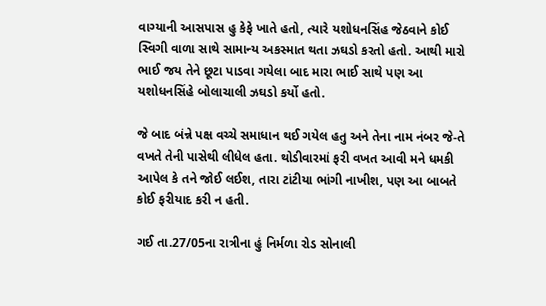વાગ્યાની આસપાસ હુ કેફે ખાતે હતો, ત્યારે યશોધનસિંહ જેઠવાને કોઈ સ્વિગી વાળા સાથે સામાન્ય અકસ્માત થતા ઝઘડો કરતો હતો. આથી મારો ભાઈ જય તેને છૂટા પાડવા ગયેલા બાદ મારા ભાઈ સાથે પણ આ યશોધનસિંહે બોલાચાલી ઝઘડો કર્યો હતો.

જે બાદ બંન્ને પક્ષ વચ્ચે સમાધાન થઈ ગયેલ હતુ અને તેના નામ નંબર જે-તે વખતે તેની પાસેથી લીધેલ હતા. થોડીવારમાં ફરી વખત આવી મને ધમકી આપેલ કે તને જોઈ લઈશ, તારા ટાંટીયા ભાંગી નાખીશ, પણ આ બાબતે કોઈ ફરીયાદ કરી ન હતી.

ગઈ તા.27/05ના રાત્રીના હું નિર્મળા રોડ સોનાલી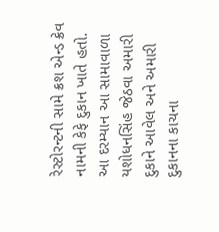રેસ્ટોરન્ટની સામે ક્રશ એન્ડ ક્રેવ નામની કેફે દુકાન ખાતે હતો. આ દરમ્યાન આ સામાવાળા યશોધનસિંહ જેઠવા અમારી દુકાને આવેલ અને અમારી દુકાનના કાચના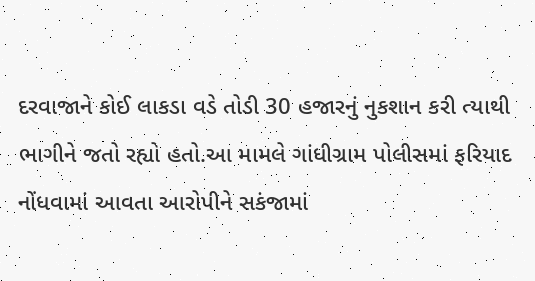દરવાજાને કોઈ લાકડા વડે તોડી 30 હજારનું નુકશાન કરી ત્યાથી ભાગીને જતો રહ્યો હતો.આ મામલે ગાંધીગ્રામ પોલીસમાં ફરિયાદ નોંધવામાં આવતા આરોપીને સકંજામાં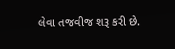લેવા તજવીજ શરૂ કરી છે.